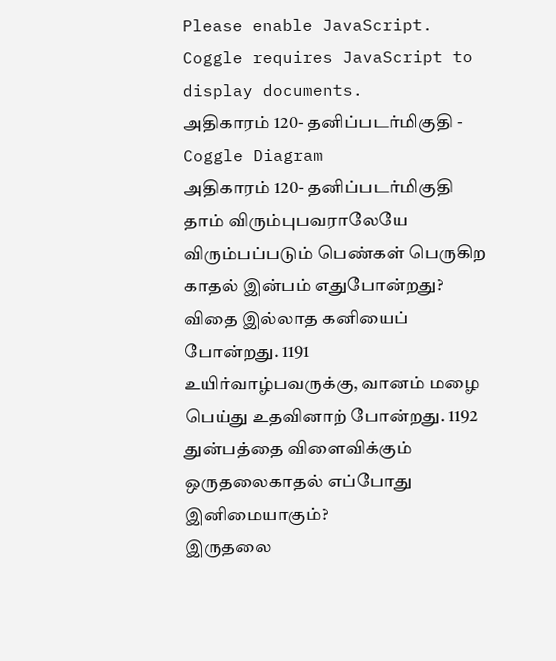Please enable JavaScript.
Coggle requires JavaScript to display documents.
அதிகாரம் 120- தனிப்படர்மிகுதி - Coggle Diagram
அதிகாரம் 120- தனிப்படர்மிகுதி
தாம் விரும்புபவராலேயே விரும்பப்படும் பெண்கள் பெருகிற காதல் இன்பம் எதுபோன்றது?
விதை இல்லாத கனியைப் போன்றது. 1191
உயிர்வாழ்பவருக்கு, வானம் மழை பெய்து உதவினாற் போன்றது. 1192
துன்பத்தை விளைவிக்கும் ஒருதலைகாதல் எப்போது இனிமையாகும்?
இருதலை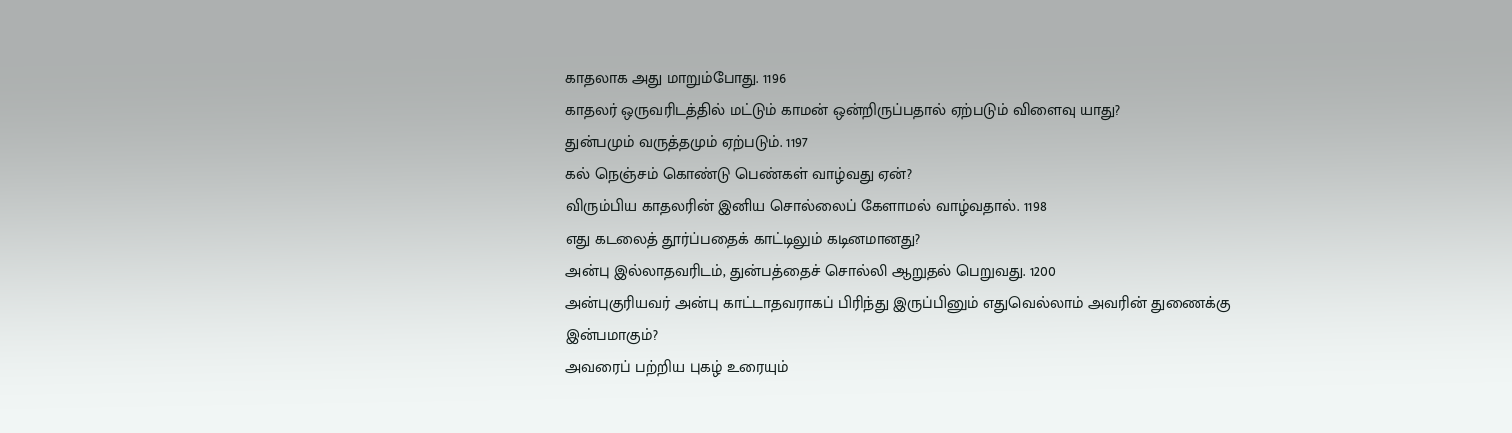காதலாக அது மாறும்போது. 1196
காதலர் ஒருவரிடத்தில் மட்டும் காமன் ஒன்றிருப்பதால் ஏற்படும் விளைவு யாது?
துன்பமும் வருத்தமும் ஏற்படும். 1197
கல் நெஞ்சம் கொண்டு பெண்கள் வாழ்வது ஏன்?
விரும்பிய காதலரின் இனிய சொல்லைப் கேளாமல் வாழ்வதால். 1198
எது கடலைத் தூர்ப்பதைக் காட்டிலும் கடினமானது?
அன்பு இல்லாதவரிடம், துன்பத்தைச் சொல்லி ஆறுதல் பெறுவது. 1200
அன்புகுரியவர் அன்பு காட்டாதவராகப் பிரிந்து இருப்பினும் எதுவெல்லாம் அவரின் துணைக்கு இன்பமாகும்?
அவரைப் பற்றிய புகழ் உரையும்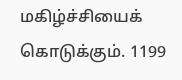மகிழ்ச்சியைக் கொடுக்கும். 1199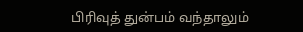பிரிவுத் துன்பம் வந்தாலும்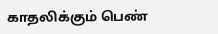காதலிக்கும் பெண்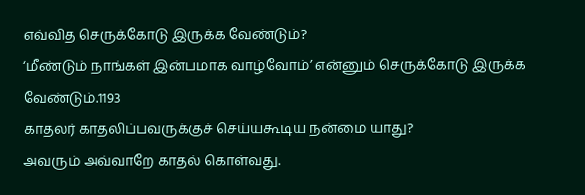எவ்வித செருக்கோடு இருக்க வேண்டும்?
‘மீண்டும் நாங்கள் இன்பமாக வாழ்வோம்’ என்னும் செருக்கோடு இருக்க வேண்டும்.1193
காதலர் காதலிப்பவருக்குச் செய்யகூடிய நன்மை யாது?
அவரும் அவ்வாறே காதல் கொள்வது.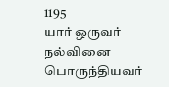1195
யார் ஒருவர் நல்வினை பொருந்தியவர்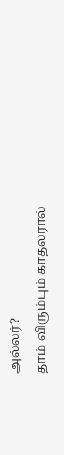அல்லர்?
தாம் விரும்பும் காதலரால்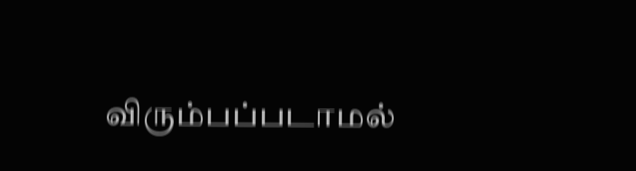விரும்பப்படாமல்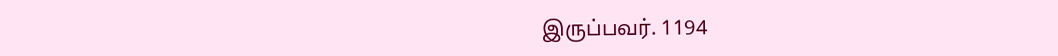இருப்பவர். 1194